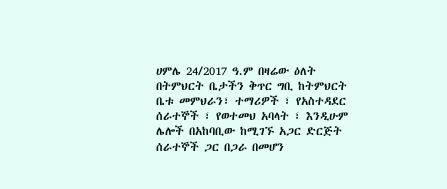ሀምሌ 24/2017 ዓ.ም በዛሬው ዕለት በትምህርት ቤታችን ቅጥር ግቢ ከትምህርት ቤቱ መምህራን፣ ተማሪዎች ፣ የአስተዳደር ሰራተኞች ፣ የወተመህ አባላት ፣ እንዲሁም ሌሎች በአከባቢው ከሚገኙ አጋር ድርጅት ሰራተኞች ጋር በጋራ በመሆን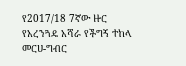የ2017/18 7ኛው ዙር የአረንጓዴ አሻራ የችግኝ ተከላ መርሀ-ግብር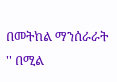በመትከል ማንሰራራት '' በሚል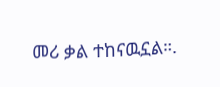መሪ ቃል ተከናዉኗል።.